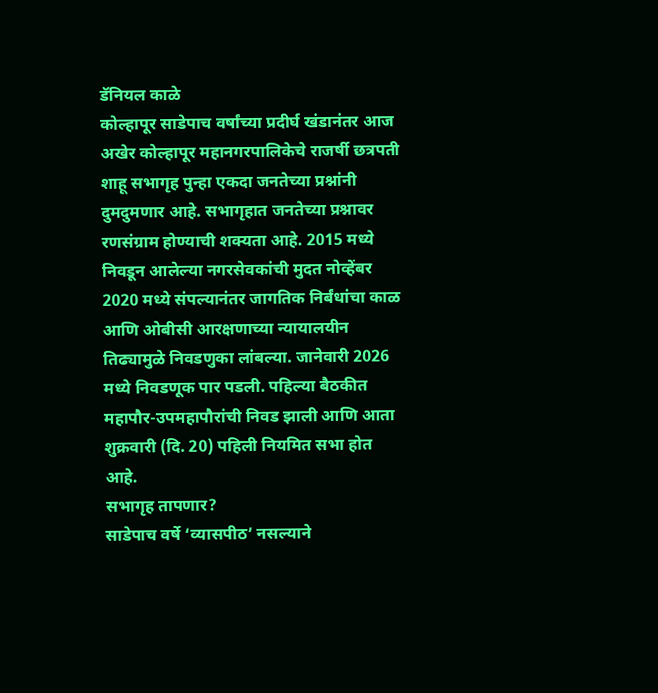डॅनियल काळे
कोल्हापूर साडेपाच वर्षांच्या प्रदीर्घ खंडानंतर आज अखेर कोल्हापूर महानगरपालिकेचे राजर्षी छत्रपती शाहू सभागृह पुन्हा एकदा जनतेच्या प्रश्नांनी दुमदुमणार आहे. सभागृहात जनतेच्या प्रश्नावर रणसंग्राम होण्याची शक्यता आहे. 2015 मध्ये निवडून आलेल्या नगरसेवकांची मुदत नोव्हेंबर 2020 मध्ये संपल्यानंतर जागतिक निर्बंधांचा काळ आणि ओबीसी आरक्षणाच्या न्यायालयीन तिढ्यामुळे निवडणुका लांबल्या. जानेवारी 2026 मध्ये निवडणूक पार पडली. पहिल्या बैठकीत महापौर-उपमहापौरांची निवड झाली आणि आता शुक्रवारी (दि. 20) पहिली नियमित सभा होत आहे.
सभागृह तापणार?
साडेपाच वर्षे ‘व्यासपीठ’ नसल्याने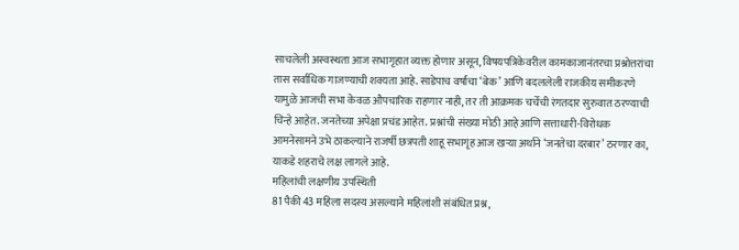साचलेली अस्वस्थता आज सभागृहात व्यक्त होणार असून, विषयपत्रिकेवरील कामकाजानंतरचा प्रश्नोत्तरांचा तास सर्वाधिक गाजण्याची शक्यता आहे. साडेपाच वर्षांचा ‘बेक’ आणि बदललेली राजकीय समीकरणे यामुळे आजची सभा केवळ औपचारिक राहणार नाही, तर ती आक्रमक चर्चेची रंगतदार सुरुवात ठरण्याची चिन्हे आहेत. जनतेच्या अपेक्षा प्रचंड आहेत. प्रश्नांची संख्या मोठी आहे आणि सत्ताधारी-विरोधक आमनेसामने उभे ठाकल्याने राजर्षी छत्रपती शाहू सभागृह आज खऱ्या अर्थाने ‘जनतेचा दरबार’ ठरणार का, याकडे शहराचे लक्ष लागले आहे.
महिलांची लक्षणीय उपस्थिती
81 पैकी 43 महिला सदस्य असल्याने महिलांशी संबंधित प्रश्न,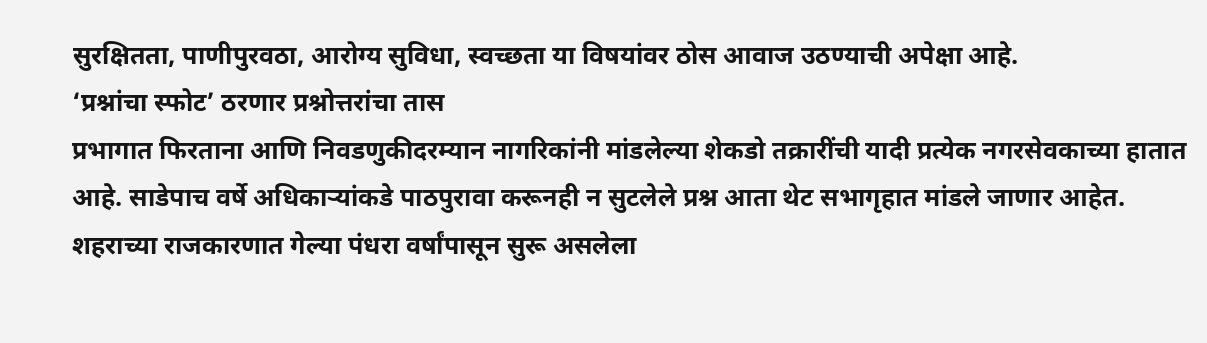सुरक्षितता, पाणीपुरवठा, आरोग्य सुविधा, स्वच्छता या विषयांवर ठोस आवाज उठण्याची अपेक्षा आहे.
‘प्रश्नांचा स्फोट’ ठरणार प्रश्नोत्तरांचा तास
प्रभागात फिरताना आणि निवडणुकीदरम्यान नागरिकांनी मांडलेल्या शेकडो तक्रारींची यादी प्रत्येक नगरसेवकाच्या हातात आहे. साडेपाच वर्षे अधिकाऱ्यांकडे पाठपुरावा करूनही न सुटलेले प्रश्न आता थेट सभागृहात मांडले जाणार आहेत. शहराच्या राजकारणात गेल्या पंधरा वर्षांपासून सुरू असलेला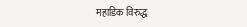महाडिक विरुद्ध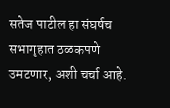सतेज पाटील हा संघर्षच सभागृहात ठळकपणे उमटणार, अशी चर्चा आहे.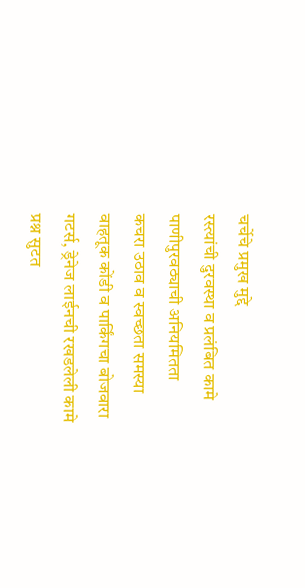चर्चेचे प्रमुख मुद्दे
रस्त्यांची दुरवस्था व प्रलंबित कामे
पाणीपुरवठ्याची अनियमितता
कचरा उठाव व स्वच्छता समस्या
वाहतूक कोंडी व पार्किंगचा बोजवारा
गटर्स, ड्रेनेज लाईनची रखडलेली कामे
प्रश्न सुटत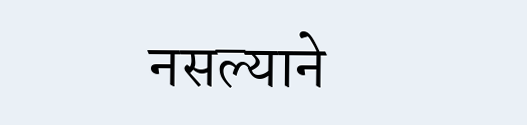नसल्याने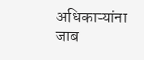अधिकाऱ्यांना जाब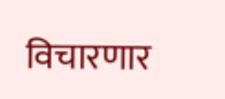विचारणार